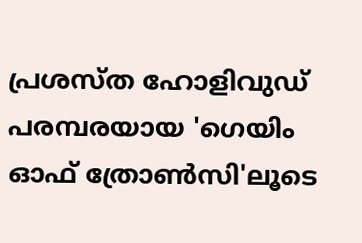പ്രശസ്ത ഹോളിവുഡ് പരമ്പരയായ 'ഗെയിം ഓഫ് ത്രോൺസി'ലൂടെ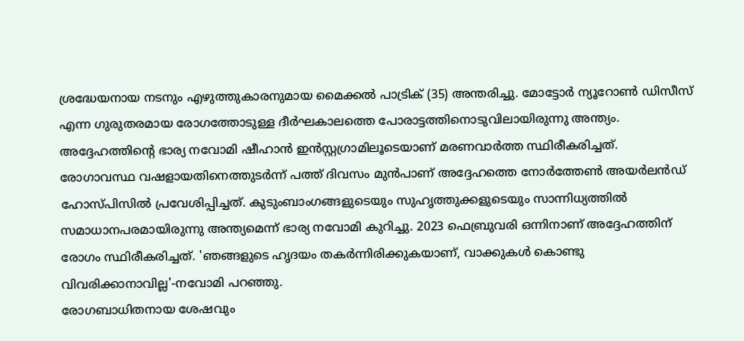ശ്രദ്ധേയനായ നടനും എഴുത്തുകാരനുമായ മൈക്കൽ പാട്രിക് (35) അന്തരിച്ചു. മോട്ടോർ ന്യൂറോൺ ഡിസീസ് എന്ന ഗുരുതരമായ രോഗത്തോടുള്ള ദീർഘകാലത്തെ പോരാട്ടത്തിനൊടുവിലായിരുന്നു അന്ത്യം. അദ്ദേഹത്തിന്റെ ഭാര്യ നവോമി ഷീഹാൻ ഇൻസ്റ്റഗ്രാമിലൂടെയാണ് മരണവാർത്ത സ്ഥിരീകരിച്ചത്.
രോഗാവസ്ഥ വഷളായതിനെത്തുടർന്ന് പത്ത് ദിവസം മുൻപാണ് അദ്ദേഹത്തെ നോർത്തേൺ അയർലൻഡ് ഹോസ്പിസിൽ പ്രവേശിപ്പിച്ചത്. കുടുംബാംഗങ്ങളുടെയും സുഹൃത്തുക്കളുടെയും സാന്നിധ്യത്തിൽ സമാധാനപരമായിരുന്നു അന്ത്യമെന്ന് ഭാര്യ നവോമി കുറിച്ചു. 2023 ഫെബ്രുവരി ഒന്നിനാണ് അദ്ദേഹത്തിന് രോഗം സ്ഥിരീകരിച്ചത്. 'ഞങ്ങളുടെ ഹൃദയം തകർന്നിരിക്കുകയാണ്, വാക്കുകൾ കൊണ്ടു വിവരിക്കാനാവില്ല'-നവോമി പറഞ്ഞു.
രോഗബാധിതനായ ശേഷവും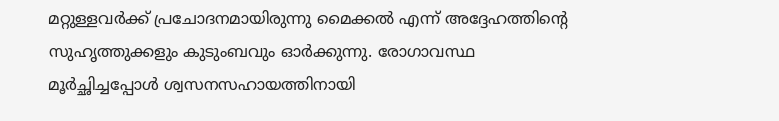മറ്റുള്ളവർക്ക് പ്രചോദനമായിരുന്നു മൈക്കൽ എന്ന് അദ്ദേഹത്തിന്റെ സുഹൃത്തുക്കളും കുടുംബവും ഓർക്കുന്നു. രോഗാവസ്ഥ മൂർച്ഛിച്ചപ്പോൾ ശ്വസനസഹായത്തിനായി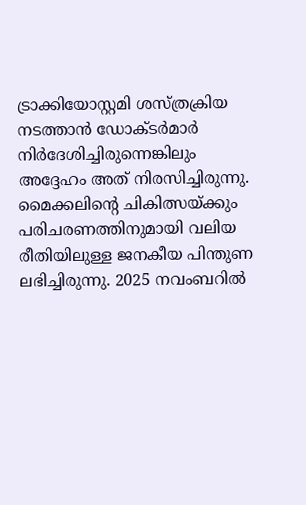ട്രാക്കിയോസ്റ്റമി ശസ്ത്രക്രിയ നടത്താൻ ഡോക്ടർമാർ നിർദേശിച്ചിരുന്നെങ്കിലും അദ്ദേഹം അത് നിരസിച്ചിരുന്നു. മൈക്കലിന്റെ ചികിത്സയ്ക്കും പരിചരണത്തിനുമായി വലിയ രീതിയിലുള്ള ജനകീയ പിന്തുണ ലഭിച്ചിരുന്നു. 2025 നവംബറിൽ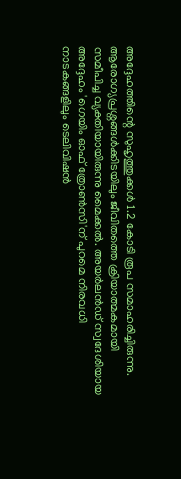അദ്ദേഹത്തിന്റെ സുഹൃത്തുക്കൾ 1.2 കോടി രൂപ സമാഹരിച്ചിരുന്നു.
ആരോഗ്യപ്രശ്നങ്ങൾക്കിടയിലും ജീവിതത്തെ ക്രിയാത്മകമായി സമീപിച്ച വ്യക്തിയായിരുന്നു മൈക്കൽ. അയർലൻഡ് സ്വദേശിയായ അദ്ദേഹം 'ഗെയിം ഓഫ് ത്രോൺസി'ന് പുറമെ നിരവധി നാടകങ്ങളിലും ടെലിവിഷൻ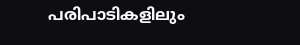പരിപാടികളിലും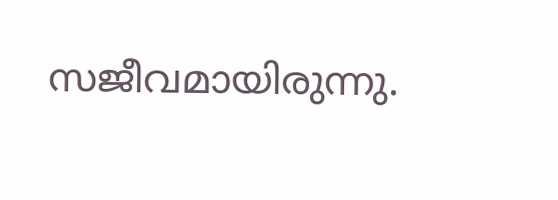സജീവമായിരുന്നു.